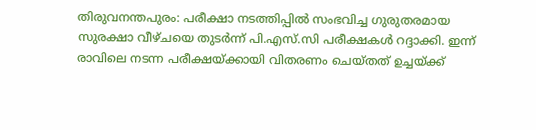തിരുവനന്തപുരം: പരീക്ഷാ നടത്തിപ്പിൽ സംഭവിച്ച ഗുരുതരമായ സുരക്ഷാ വീഴ്ചയെ തുടർന്ന് പി.എസ്.സി പരീക്ഷകൾ റദ്ദാക്കി. ഇന്ന് രാവിലെ നടന്ന പരീക്ഷയ്ക്കായി വിതരണം ചെയ്തത് ഉച്ചയ്ക്ക്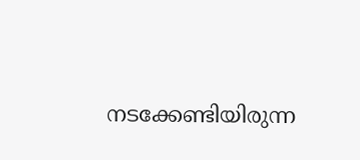നടക്കേണ്ടിയിരുന്ന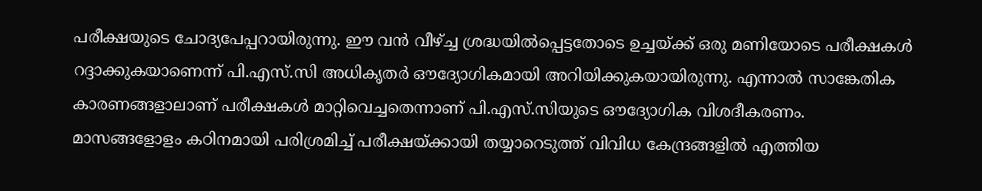പരീക്ഷയുടെ ചോദ്യപേപ്പറായിരുന്നു. ഈ വൻ വീഴ്ച്ച ശ്രദ്ധയിൽപ്പെട്ടതോടെ ഉച്ചയ്ക്ക് ഒരു മണിയോടെ പരീക്ഷകൾ റദ്ദാക്കുകയാണെന്ന് പി.എസ്.സി അധികൃതർ ഔദ്യോഗികമായി അറിയിക്കുകയായിരുന്നു. എന്നാൽ സാങ്കേതിക കാരണങ്ങളാലാണ് പരീക്ഷകൾ മാറ്റിവെച്ചതെന്നാണ് പി.എസ്.സിയുടെ ഔദ്യോഗിക വിശദീകരണം.
മാസങ്ങളോളം കഠിനമായി പരിശ്രമിച്ച് പരീക്ഷയ്ക്കായി തയ്യാറെടുത്ത് വിവിധ കേന്ദ്രങ്ങളിൽ എത്തിയ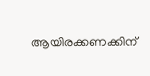ആയിരക്കണക്കിന്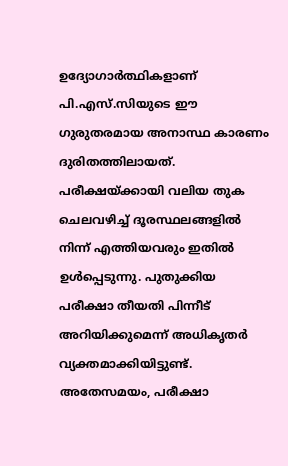ഉദ്യോഗാർത്ഥികളാണ് പി.എസ്.സിയുടെ ഈ ഗുരുതരമായ അനാസ്ഥ കാരണം ദുരിതത്തിലായത്. പരീക്ഷയ്ക്കായി വലിയ തുക ചെലവഴിച്ച് ദൂരസ്ഥലങ്ങളിൽ നിന്ന് എത്തിയവരും ഇതിൽ ഉൾപ്പെടുന്നു. പുതുക്കിയ പരീക്ഷാ തീയതി പിന്നീട് അറിയിക്കുമെന്ന് അധികൃതർ വ്യക്തമാക്കിയിട്ടുണ്ട്. അതേസമയം, പരീക്ഷാ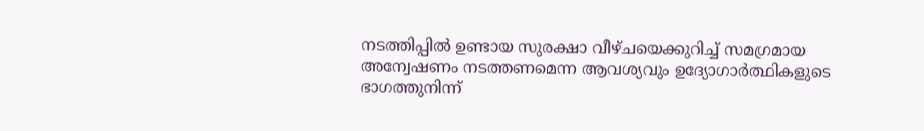നടത്തിപ്പിൽ ഉണ്ടായ സുരക്ഷാ വീഴ്ചയെക്കുറിച്ച് സമഗ്രമായ അന്വേഷണം നടത്തണമെന്ന ആവശ്യവും ഉദ്യോഗാർത്ഥികളുടെ ഭാഗത്തുനിന്ന്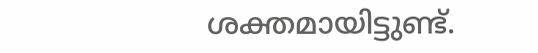ശക്തമായിട്ടുണ്ട്.